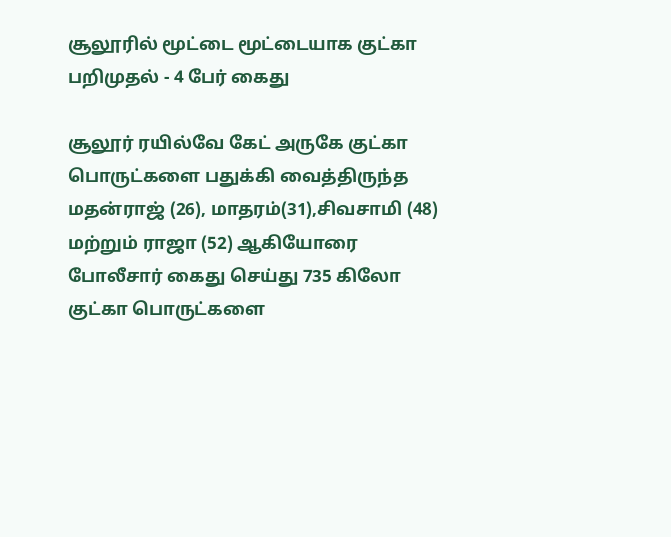சூலூரில் மூட்டை மூட்டையாக குட்கா பறிமுதல் - 4 பேர் கைது

சூலூர் ரயில்வே கேட் அருகே குட்கா பொருட்களை பதுக்கி வைத்திருந்த மதன்ராஜ் (26), மாதரம்(31),சிவசாமி (48) மற்றும் ராஜா (52) ஆகியோரை போலீசார் கைது செய்து 735 கிலோ குட்கா பொருட்களை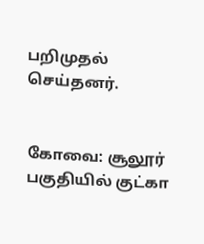பறிமுதல் செய்தனர்.


கோவை: சூலூர் பகுதியில் குட்கா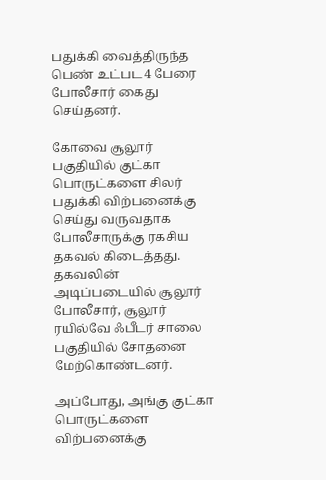பதுக்கி வைத்திருந்த பெண் உட்பட 4 பேரை போலீசார் கைது செய்தனர்.

கோவை சூலூர் பகுதியில் குட்கா பொருட்களை சிலர் பதுக்கி விற்பனைக்கு செய்து வருவதாக போலீசாருக்கு ரகசிய தகவல் கிடைத்தது. தகவலின் அடிப்படையில் சூலூர் போலீசார், சூலூர் ரயில்வே ஃபீடர் சாலை பகுதியில் சோதனை மேற்கொண்டனர்.

அப்போது, அங்கு குட்கா பொருட்களை விற்பனைக்கு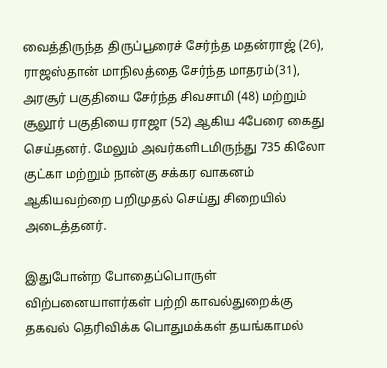வைத்திருந்த திருப்பூரைச் சேர்ந்த மதன்ராஜ் (26), ராஜஸ்தான் மாநிலத்தை சேர்ந்த மாதரம்(31), அரசூர் பகுதியை சேர்ந்த சிவசாமி (48) மற்றும் சூலூர் பகுதியை ராஜா (52) ஆகிய 4பேரை கைது செய்தனர். மேலும் அவர்களிடமிருந்து 735 கிலோ குட்கா மற்றும் நான்கு சக்கர வாகனம் ஆகியவற்றை பறிமுதல் செய்து சிறையில் அடைத்தனர்.

இதுபோன்ற போதைப்பொருள் விற்பனையாளர்கள் பற்றி காவல்துறைக்கு தகவல் தெரிவிக்க பொதுமக்கள் தயங்காமல்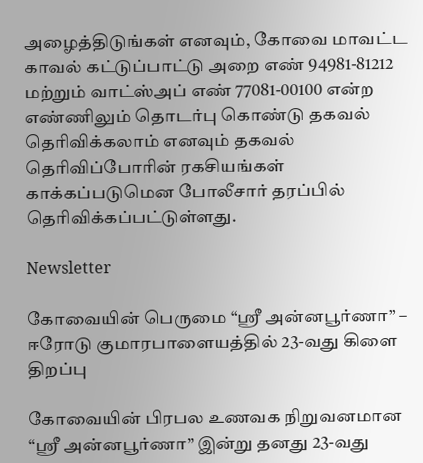அழைத்திடுங்கள் எனவும், கோவை மாவட்ட காவல் கட்டுப்பாட்டு அறை எண் 94981-81212 மற்றும் வாட்ஸ்அப் எண் 77081-00100 என்ற எண்ணிலும் தொடர்பு கொண்டு தகவல் தெரிவிக்கலாம் எனவும் தகவல் தெரிவிப்போரின் ரகசியங்கள் காக்கப்படுமென போலீசார் தரப்பில் தெரிவிக்கப்பட்டுள்ளது.

Newsletter

கோவையின் பெருமை “ஸ்ரீ அன்னபூர்ணா” – ஈரோடு குமாரபாளையத்தில் 23-வது கிளை திறப்பு

கோவையின் பிரபல உணவக நிறுவனமான “ஸ்ரீ அன்னபூர்ணா” இன்று தனது 23-வது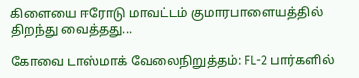கிளையை ஈரோடு மாவட்டம் குமாரபாளையத்தில் திறந்து வைத்தது...

கோவை டாஸ்மாக் வேலைநிறுத்தம்: FL-2 பார்களில்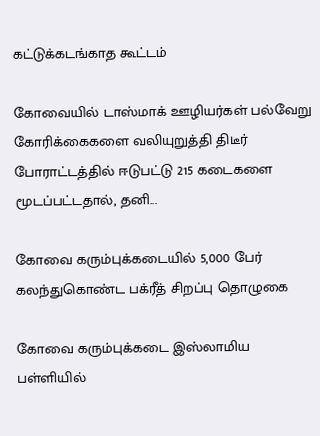கட்டுக்கடங்காத கூட்டம்

கோவையில் டாஸ்மாக் ஊழியர்கள் பல்வேறு கோரிக்கைகளை வலியுறுத்தி திடீர் போராட்டத்தில் ஈடுபட்டு 215 கடைகளை மூடப்பட்டதால், தனி...

கோவை கரும்புக்கடையில் 5,000 பேர் கலந்துகொண்ட பக்ரீத் சிறப்பு தொழுகை

கோவை கரும்புக்கடை இஸ்லாமிய பள்ளியில்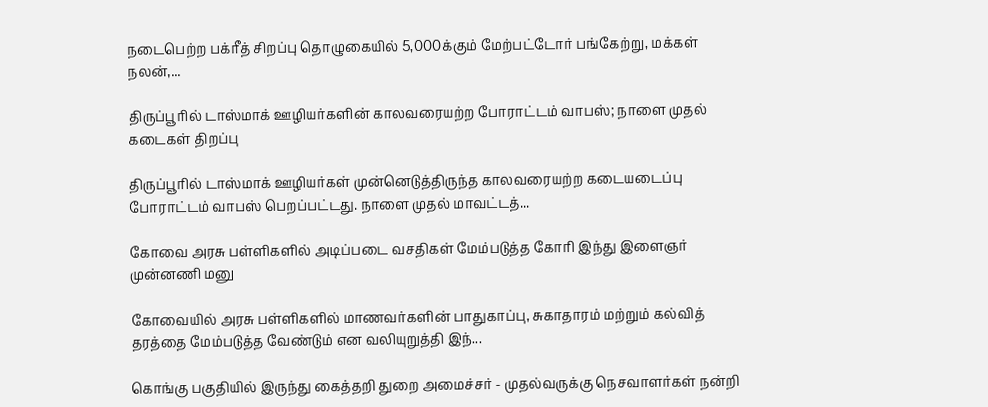நடைபெற்ற பக்ரீத் சிறப்பு தொழுகையில் 5,000க்கும் மேற்பட்டோர் பங்கேற்று, மக்கள் நலன்,...

திருப்பூரில் டாஸ்மாக் ஊழியர்களின் காலவரையற்ற போராட்டம் வாபஸ்; நாளை முதல் கடைகள் திறப்பு

திருப்பூரில் டாஸ்மாக் ஊழியர்கள் முன்னெடுத்திருந்த காலவரையற்ற கடையடைப்பு போராட்டம் வாபஸ் பெறப்பட்டது. நாளை முதல் மாவட்டத்...

கோவை அரசு பள்ளிகளில் அடிப்படை வசதிகள் மேம்படுத்த கோரி இந்து இளைஞர் முன்னணி மனு

கோவையில் அரசு பள்ளிகளில் மாணவர்களின் பாதுகாப்பு, சுகாதாரம் மற்றும் கல்வித் தரத்தை மேம்படுத்த வேண்டும் என வலியுறுத்தி இந்...

கொங்கு பகுதியில் இருந்து கைத்தறி துறை அமைச்சர் - முதல்வருக்கு நெசவாளர்கள் நன்றி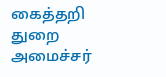கைத்தறி துறை அமைச்சர்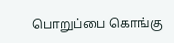பொறுப்பை கொங்கு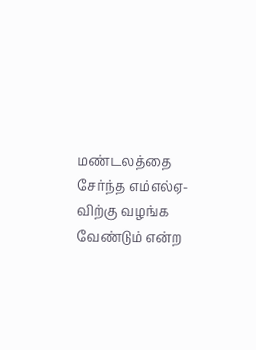மண்டலத்தை சேர்ந்த எம்எல்ஏ-விற்கு வழங்க வேண்டும் என்ற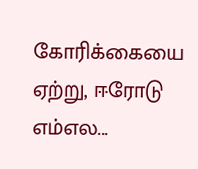கோரிக்கையை ஏற்று, ஈரோடு எம்எல...